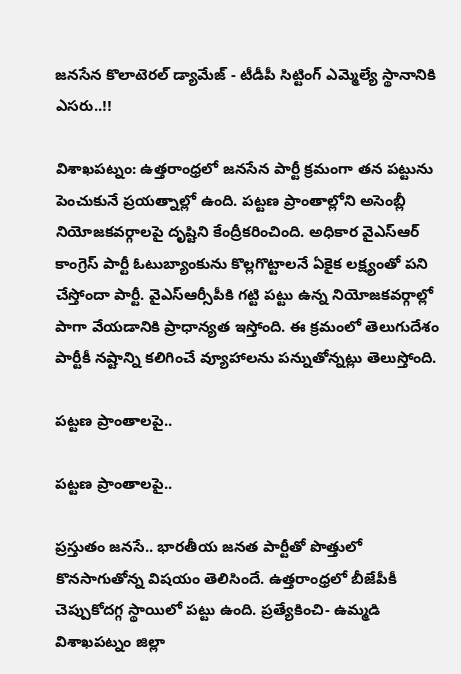జనసేన కొలాటెరల్ డ్యామేజ్ - టీడీపీ సిట్టింగ్ ఎమ్మెల్యే స్థానానికి ఎసరు..!!

విశాఖపట్నం: ఉత్తరాంధ్రలో జనసేన పార్టీ క్రమంగా తన పట్టును పెంచుకునే ప్రయత్నాల్లో ఉంది. పట్టణ ప్రాంతాల్లోని అసెంబ్లీ నియోజకవర్గాలపై దృష్టిని కేంద్రీకరించింది. అధికార వైఎస్ఆర్ కాంగ్రెస్ పార్టీ ఓటుబ్యాంకును కొల్లగొట్టాలనే ఏకైక లక్ష్యంతో పని చేస్తోందా పార్టీ. వైఎస్ఆర్సీపీకి గట్టి పట్టు ఉన్న నియోజకవర్గాల్లో పాగా వేయడానికి ప్రాధాన్యత ఇస్తోంది. ఈ క్రమంలో తెలుగుదేశం పార్టీకీ నష్టాన్ని కలిగించే వ్యూహాలను పన్నుతోన్నట్లు తెలుస్తోంది.

పట్టణ ప్రాంతాలపై..

పట్టణ ప్రాంతాలపై..

ప్రస్తుతం జనసే.. భారతీయ జనత పార్టీతో పొత్తులో కొనసాగుతోన్న విషయం తెలిసిందే. ఉత్తరాంధ్రలో బీజేపీకీ చెప్పుకోదగ్గ స్థాయిలో పట్టు ఉంది. ప్రత్యేకించి- ఉమ్మడి విశాఖపట్నం జిల్లా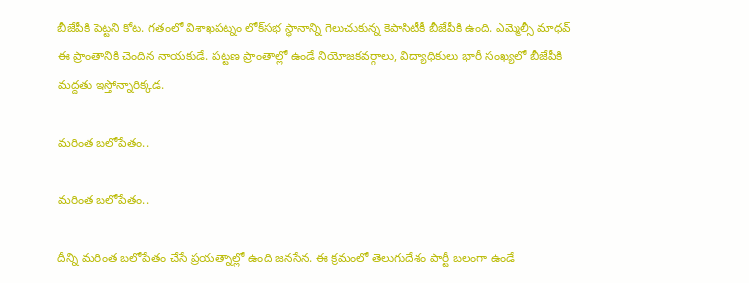బీజేపీకి పెట్టని కోట. గతంలో విశాఖపట్నం లోక్‌సభ స్థానాన్ని గెలుచుకున్న కెపాసిటీకీ బీజేపీకి ఉంది. ఎమ్మెల్సీ మాధవ్ ఈ ప్రాంతానికి చెందిన నాయకుడే. పట్టణ ప్రాంతాల్లో ఉండే నియోజకవర్గాలు, విద్యాధికులు భారీ సంఖ్యలో బీజేపీకి మద్దతు ఇస్తోన్నారిక్కడ.

మరింత బలోపేతం..

మరింత బలోపేతం..

దీన్ని మరింత బలోపేతం చేసే ప్రయత్నాల్లో ఉంది జనసేన. ఈ క్రమంలో తెలుగుదేశం పార్టీ బలంగా ఉండే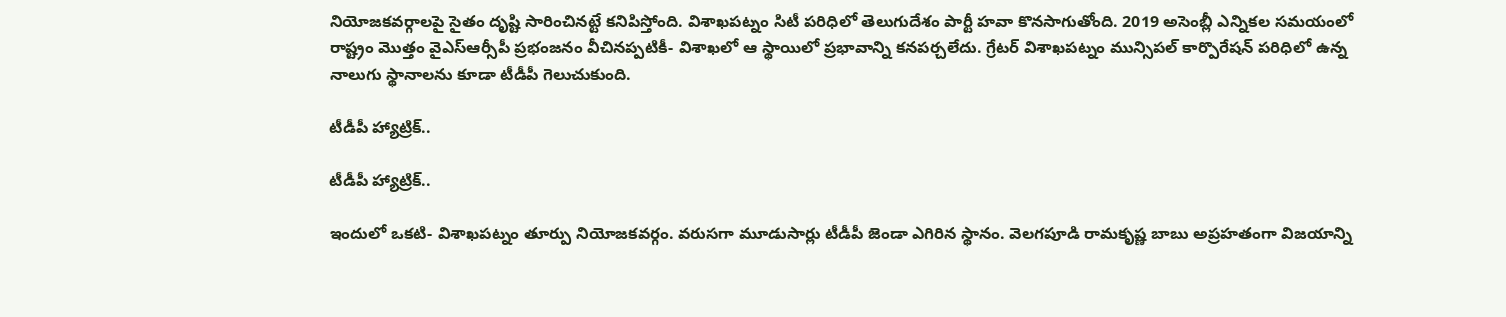నియోజకవర్గాలపై సైతం దృష్టి సారించినట్టే కనిపిస్తోంది. విశాఖపట్నం సిటీ పరిధిలో తెలుగుదేశం పార్టీ హవా కొనసాగుతోంది. 2019 అసెంబ్లీ ఎన్నికల సమయంలో రాష్ట్రం మొత్తం వైఎస్ఆర్సీపీ ప్రభంజనం వీచినప్పటికీ- విశాఖలో ఆ స్థాయిలో ప్రభావాన్ని కనపర్చలేదు. గ్రేటర్ విశాఖపట్నం మున్సిపల్ కార్పొరేషన్ పరిధిలో ఉన్న నాలుగు స్థానాలను కూడా టీడీపీ గెలుచుకుంది.

టీడీపీ హ్యాట్రిక్..

టీడీపీ హ్యాట్రిక్..

ఇందులో ఒకటి- విశాఖపట్నం తూర్పు నియోజకవర్గం. వరుసగా మూడుసార్లు టీడీపీ జెండా ఎగిరిన స్థానం. వెలగపూడి రామకృష్ణ బాబు అప్రహతంగా విజయాన్ని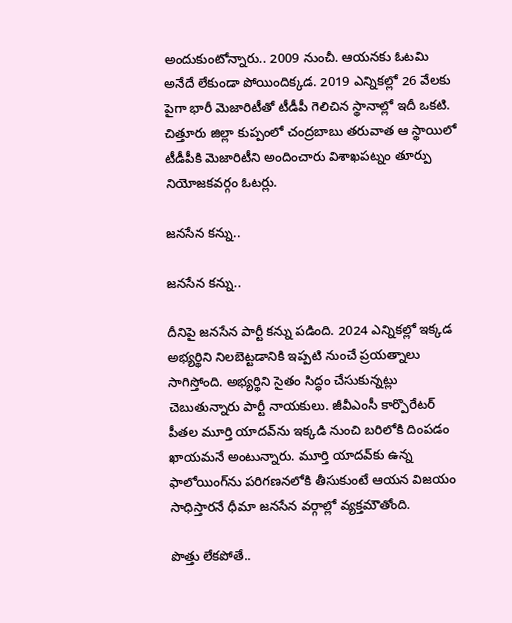అందుకుంటోన్నారు.. 2009 నుంచీ. ఆయనకు ఓటమి అనేదే లేకుండా పోయిందిక్కడ. 2019 ఎన్నికల్లో 26 వేలకు పైగా భారీ మెజారిటీతో టీడీపీ గెలిచిన స్థానాల్లో ఇదీ ఒకటి. చిత్తూరు జిల్లా కుప్పంలో చంద్రబాబు తరువాత ఆ స్థాయిలో టీడీపీకి మెజారిటీని అందించారు విశాఖపట్నం తూర్పు నియోజకవర్గం ఓటర్లు.

జనసేన కన్ను..

జనసేన కన్ను..

దీనిపై జనసేన పార్టీ కన్ను పడింది. 2024 ఎన్నికల్లో ఇక్కడ అభ్యర్థిని నిలబెట్టడానికి ఇప్పటి నుంచే ప్రయత్నాలు సాగిస్తోంది. అభ్యర్థిని సైతం సిద్ధం చేసుకున్నట్లు చెబుతున్నారు పార్టీ నాయకులు. జీవీఎంసీ కార్పొరేటర్ పీతల మూర్తి యాదవ్‌ను ఇక్కడి నుంచి బరిలోకి దింపడం ఖాయమనే అంటున్నారు. మూర్తి యాదవ్‌కు ఉన్న ఫాలోయింగ్‌ను పరిగణనలోకి తీసుకుంటే ఆయన విజయం సాధిస్తారనే ధీమా జనసేన వర్గాల్లో వ్యక్తమౌతోంది.

పొత్తు లేకపోతే..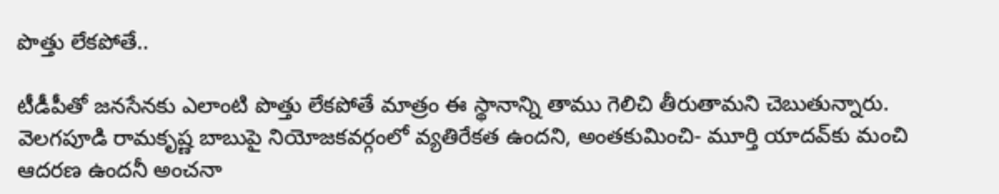పొత్తు లేకపోతే..

టీడీపీతో జనసేనకు ఎలాంటి పొత్తు లేకపోతే మాత్రం ఈ స్థానాన్ని తాము గెలిచి తీరుతామని చెబుతున్నారు. వెలగపూడి రామకృష్ణ బాబుపై నియోజకవర్గంలో వ్యతిరేకత ఉందని, అంతకుమించి- మూర్తి యాదవ్‌కు మంచి ఆదరణ ఉందనీ అంచనా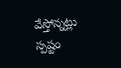వేస్తోన్నట్లు స్పష్టం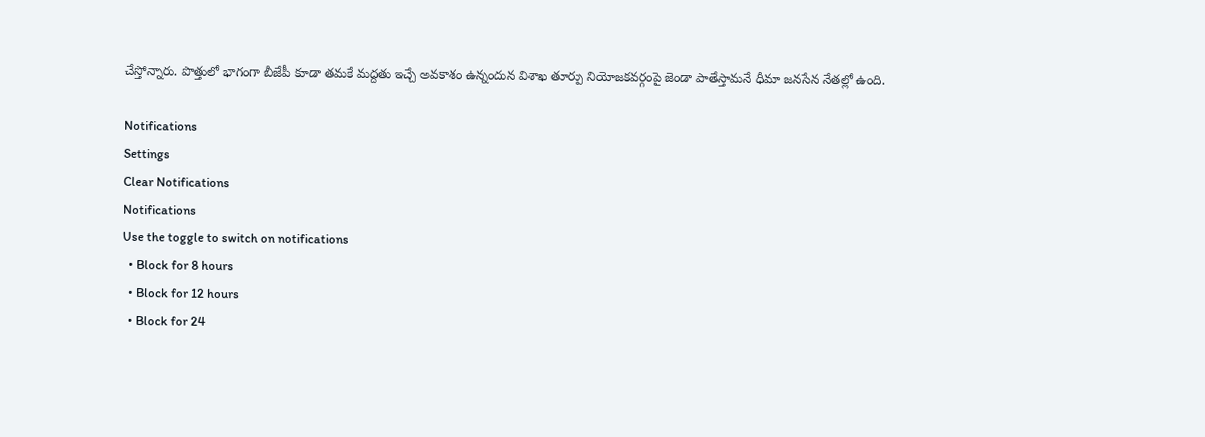చేస్తోన్నారు. పొత్తులో భాగంగా బీజేపీ కూడా తమకే మద్దతు ఇచ్చే అవకాశం ఉన్నందున విశాఖ తూర్పు నియోజకవర్గంపై జెండా పాతేస్తామనే ధీమా జనసేన నేతల్లో ఉంది.

Notifications
Settings
Clear Notifications
Notifications
Use the toggle to switch on notifications
  • Block for 8 hours
  • Block for 12 hours
  • Block for 24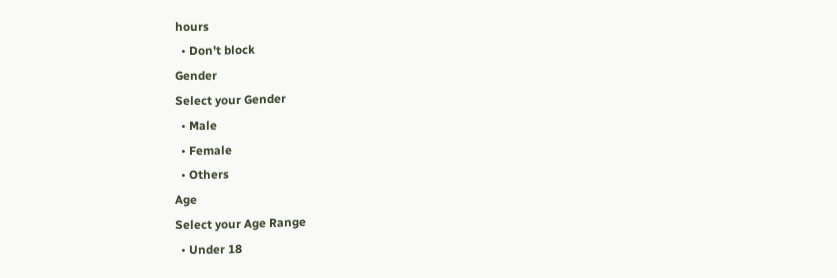hours
  • Don't block
Gender
Select your Gender
  • Male
  • Female
  • Others
Age
Select your Age Range
  • Under 18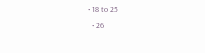• 18 to 25
  • 26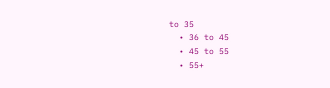to 35
  • 36 to 45
  • 45 to 55
  • 55+